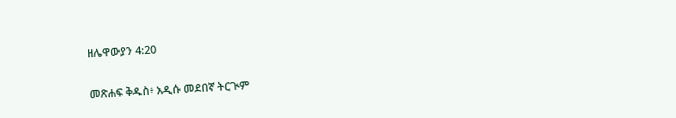ዘሌዋውያን 4:20

መጽሐፍ ቅዱስ፥ አዲሱ መደበኛ ትርጒም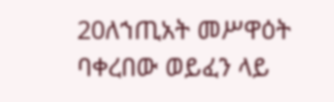20ለኀጢአት መሥዋዕት ባቀረበው ወይፈን ላይ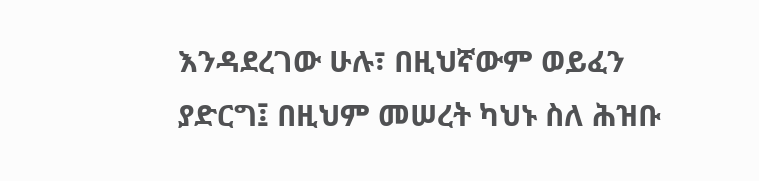እንዳደረገው ሁሉ፣ በዚህኛውም ወይፈን ያድርግ፤ በዚህም መሠረት ካህኑ ስለ ሕዝቡ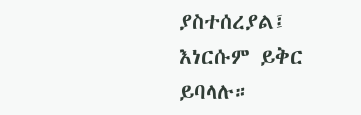ያስተሰረያል፤ እነርሱም ይቅር ይባላሉ።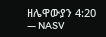ዘሌዋውያን 4:20 — NASV